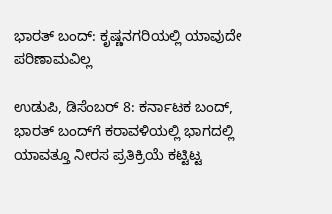ಭಾರತ್ ಬಂದ್: ಕೃಷ್ಣನಗರಿಯಲ್ಲಿ ಯಾವುದೇ ಪರಿಣಾಮವಿಲ್ಲ

ಉಡುಪಿ, ಡಿಸೆಂಬರ್ 8: ಕರ್ನಾಟಕ ಬಂದ್, ಭಾರತ್ ಬಂದ್‌ಗೆ ಕರಾವಳಿಯಲ್ಲಿ ಭಾಗದಲ್ಲಿ ಯಾವತ್ತೂ ನೀರಸ ಪ್ರತಿಕ್ರಿಯೆ ಕಟ್ಟಿಟ್ಟ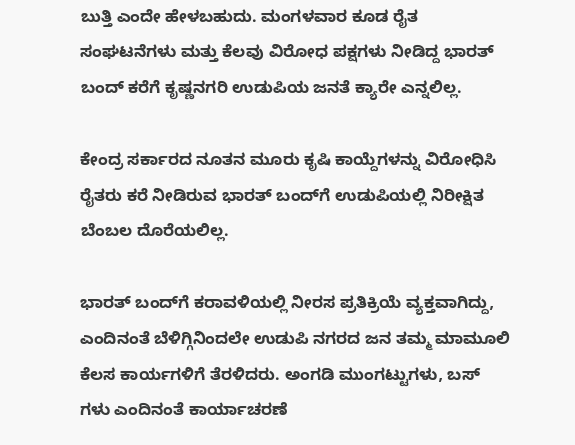ಬುತ್ತಿ ಎಂದೇ ಹೇಳಬಹುದು. ಮಂಗಳವಾರ ಕೂಡ ರೈತ ಸಂಘಟನೆಗಳು ಮತ್ತು ಕೆಲವು ವಿರೋಧ ಪಕ್ಷಗಳು ನೀಡಿದ್ದ ಭಾರತ್ ಬಂದ್ ಕರೆಗೆ ಕೃಷ್ಣನಗರಿ ಉಡುಪಿಯ ಜನತೆ‌ ಕ್ಯಾರೇ ಎನ್ನಲಿಲ್ಲ.

ಕೇಂದ್ರ ಸರ್ಕಾರದ ನೂತನ ಮೂರು ಕೃಷಿ ಕಾಯ್ದೆಗಳನ್ನು ವಿರೋಧಿಸಿ ರೈತರು ಕರೆ ನೀಡಿರುವ ಭಾರತ್ ಬಂದ್‌ಗೆ ಉಡುಪಿಯಲ್ಲಿ ನಿರೀಕ್ಷಿತ ಬೆಂಬಲ ದೊರೆಯಲಿಲ್ಲ.

ಭಾರತ್ ಬಂದ್‌ಗೆ ಕರಾವಳಿಯಲ್ಲಿ ನೀರಸ ಪ್ರತಿಕ್ರಿಯೆ ವ್ಯಕ್ತವಾಗಿದ್ದು, ಎಂದಿನಂತೆ ಬೆಳಿಗ್ಗಿನಿಂದಲೇ ಉಡುಪಿ ನಗರದ ಜನ ತಮ್ಮ‌ ಮಾಮೂಲಿ ಕೆಲಸ ಕಾರ್ಯಗಳಿಗೆ ತೆರಳಿದರು. ಅಂಗಡಿ‌ ಮುಂಗಟ್ಟುಗಳು, ಬಸ್ ಗಳು ಎಂದಿನಂತೆ ಕಾರ್ಯಾಚರಣೆ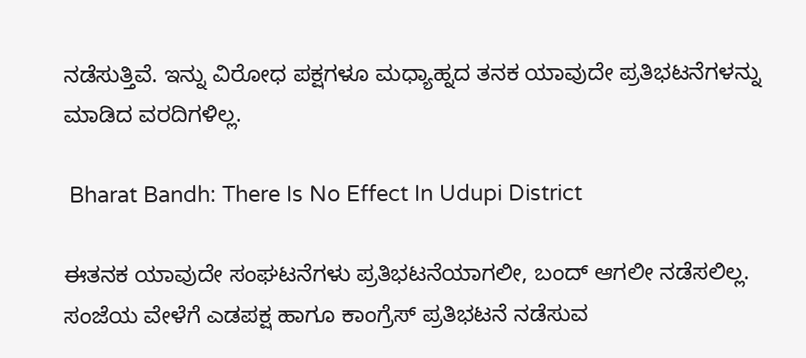ನಡೆಸುತ್ತಿವೆ. ಇನ್ನು ವಿರೋಧ ಪಕ್ಷಗಳೂ ಮಧ್ಯಾಹ್ನದ ತನಕ ಯಾವುದೇ ಪ್ರತಿಭಟನೆಗಳನ್ನು ಮಾಡಿದ ವರದಿಗಳಿಲ್ಲ.

 Bharat Bandh: There Is No Effect In Udupi District

ಈತನಕ ಯಾವುದೇ ಸಂಘಟನೆಗಳು ಪ್ರತಿಭಟನೆಯಾಗಲೀ, ಬಂದ್ ಆಗಲೀ ನಡೆಸಲಿಲ್ಲ. ಸಂಜೆಯ ವೇಳೆಗೆ ಎಡಪಕ್ಷ ಹಾಗೂ ಕಾಂಗ್ರೆಸ್ ಪ್ರತಿಭಟನೆ ನಡೆಸುವ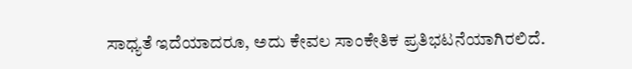ಸಾಧ್ಯತೆ ಇದೆಯಾದರೂ, ಅದು ಕೇವಲ ಸಾಂಕೇತಿಕ ಪ್ರತಿಭಟನೆಯಾಗಿರಲಿದೆ.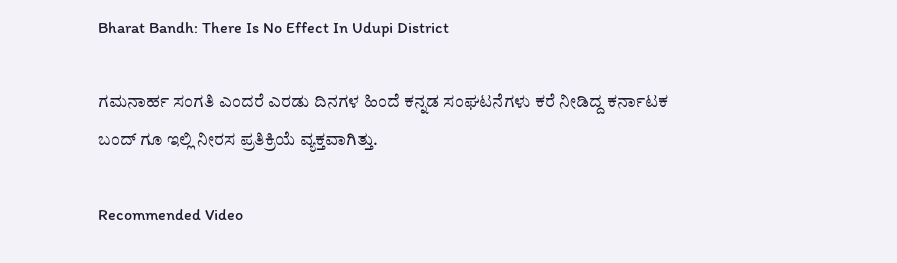Bharat Bandh: There Is No Effect In Udupi District

ಗಮನಾರ್ಹ ಸಂಗತಿ ಎಂದರೆ ಎರಡು ದಿನಗಳ ಹಿಂದೆ ಕನ್ನಡ ಸಂಘಟನೆಗಳು ಕರೆ ನೀಡಿದ್ದ ಕರ್ನಾಟಕ ಬಂದ್ ಗೂ ಇಲ್ಲಿ ನೀರಸ ಪ್ರತಿಕ್ರಿಯೆ ವ್ಯಕ್ತವಾಗಿತ್ತು.

Recommended Video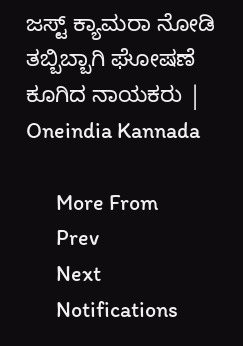ಜಸ್ಟ್ ಕ್ಯಾಮರಾ ನೋಡಿ ತಬ್ಬಿಬ್ಬಾಗಿ ಘೋಷಣೆ ಕೂಗಿದ ನಾಯಕರು | Oneindia Kannada

      More From
      Prev
      Next
      Notifications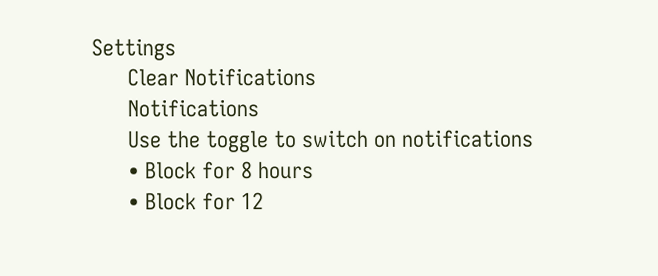Settings
      Clear Notifications
      Notifications
      Use the toggle to switch on notifications
      • Block for 8 hours
      • Block for 12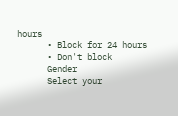hours
      • Block for 24 hours
      • Don't block
      Gender
      Select your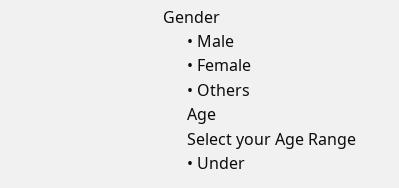Gender
      • Male
      • Female
      • Others
      Age
      Select your Age Range
      • Under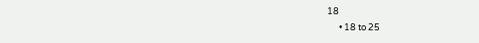18
      • 18 to 25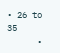• 26 to 35
      •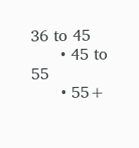36 to 45
      • 45 to 55
      • 55+